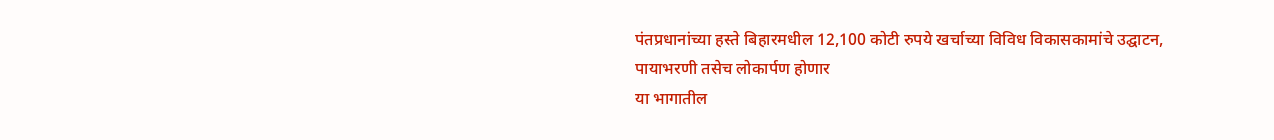पंतप्रधानांच्या हस्ते बिहारमधील 12,100 कोटी रुपये खर्चाच्या विविध विकासकामांचे उद्घाटन, पायाभरणी तसेच लोकार्पण होणार
या भागातील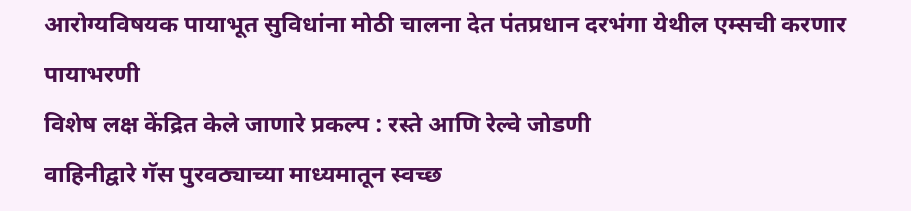आरोग्यविषयक पायाभूत सुविधांना मोठी चालना देत पंतप्रधान दरभंगा येथील एम्सची करणार पायाभरणी
विशेष लक्ष केंद्रित केले जाणारे प्रकल्प : रस्ते आणि रेल्वे जोडणी
वाहिनीद्वारे गॅस पुरवठ्याच्या माध्यमातून स्वच्छ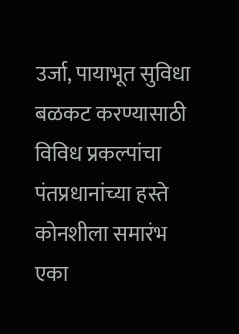उर्जा, पायाभूत सुविधा बळकट करण्यासाठी विविध प्रकल्पांचा पंतप्रधानांच्या हस्ते कोनशीला समारंभ
एका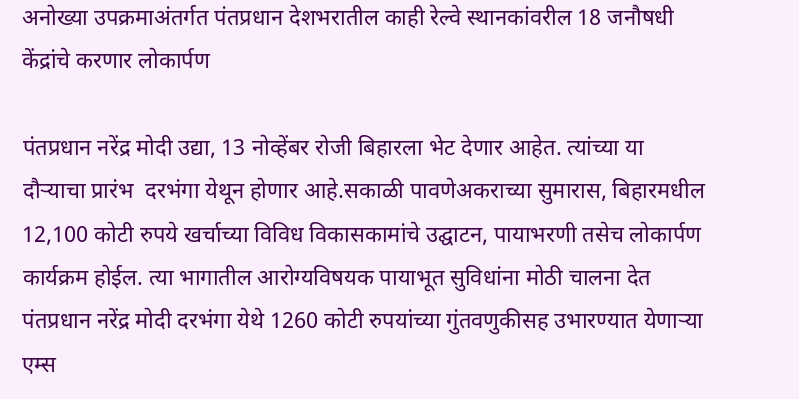अनोख्या उपक्रमाअंतर्गत पंतप्रधान देशभरातील काही रेल्वे स्थानकांवरील 18 जनौषधी केंद्रांचे करणार लोकार्पण

पंतप्रधान नरेंद्र मोदी उद्या, 13 नोव्हेंबर रोजी बिहारला भेट देणार आहेत. त्यांच्या या दौऱ्याचा प्रारंभ  दरभंगा येथून होणार आहे.सकाळी पावणेअकराच्या सुमारास, बिहारमधील 12,100 कोटी रुपये खर्चाच्या विविध विकासकामांचे उद्घाटन, पायाभरणी तसेच लोकार्पण कार्यक्रम होईल. त्या भागातील आरोग्यविषयक पायाभूत सुविधांना मोठी चालना देत पंतप्रधान नरेंद्र मोदी दरभंगा येथे 1260 कोटी रुपयांच्या गुंतवणुकीसह उभारण्यात येणाऱ्या एम्स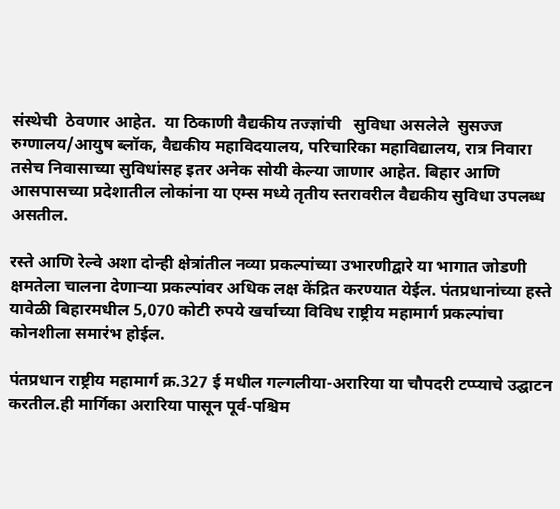संस्थेची  ठेवणार आहेत.  या ठिकाणी वैद्यकीय तज्‍ज्ञांची   सुविधा असलेले  सुसज्ज रुग्णालय/आयुष ब्लॉक, वैद्यकीय महाविदयालय, परिचारिका महाविद्यालय, रात्र निवारा तसेच निवासाच्या सुविधांसह इतर अनेक सोयी केल्या जाणार आहेत. बिहार आणि आसपासच्या प्रदेशातील लोकांना या एम्स मध्ये तृतीय स्तरावरील वैद्यकीय सुविधा उपलब्ध असतील.

रस्ते आणि रेल्वे अशा दोन्ही क्षेत्रांतील नव्या प्रकल्पांच्या उभारणीद्वारे या भागात जोडणी क्षमतेला चालना देणाऱ्या प्रकल्पांवर अधिक लक्ष केंद्रित करण्यात येईल. पंतप्रधानांच्या हस्ते यावेळी बिहारमधील 5,070 कोटी रुपये खर्चाच्या विविध राष्ट्रीय महामार्ग प्रकल्पांचा कोनशीला समारंभ होईल.

पंतप्रधान राष्ट्रीय महामार्ग क्र.327 ई मधील गल्गलीया-अरारिया या चौपदरी टप्प्याचे उद्घाटन करतील.ही मार्गिका अरारिया पासून पूर्व-पश्चिम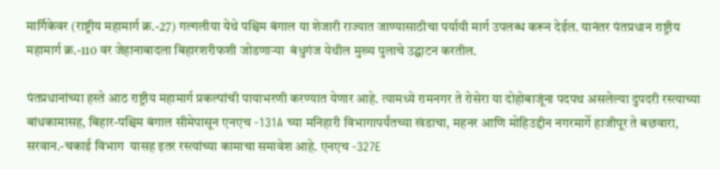मार्गिकेवर (राष्ट्रीय महामार्ग क्र.-27) गल्गलीया येथे पश्चिम बंगाल या शेजारी राज्यात जाण्यासाठीचा पर्यायी मार्ग उपलब्ध करून देईल. यानंतर पंतप्रधान राष्ट्रीय महामार्ग क्र.-110 वर जेहानाबादला बिहारशरीफशी जोडणाऱ्या  बंधुगंज येथील मुख्य पुलाचे उद्घाटन करतील.

पंतप्रधानांच्या हस्ते आठ राष्ट्रीय महामार्ग प्रकल्पांची पायाभरणी करण्यात येणार आहे. त्यामध्ये रामनगर ते रोसेरा या दोहोबाजूंना पदपथ असलेल्या दुपदरी रस्त्याच्या बांधकामासह, बिहार-पश्चिम बंगाल सीमेपासून एनएच -131A च्या मनिहारी विभागापर्यंतच्या खंडाचा, महनर आणि मोहिउद्दीन नगरमार्गे हाजीपूर ते बछवारा, सरवान.-चकाई विभाग  यासह इतर रस्त्यांच्या कामाचा समावेश आहे. एनएच -327E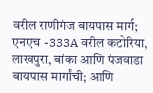वरील राणीगंज बायपास मार्ग;  एनएच -333A वरील कटोरिया, लाखपुरा, बांका आणि पंजवाडा बायपास मार्गांची; आणि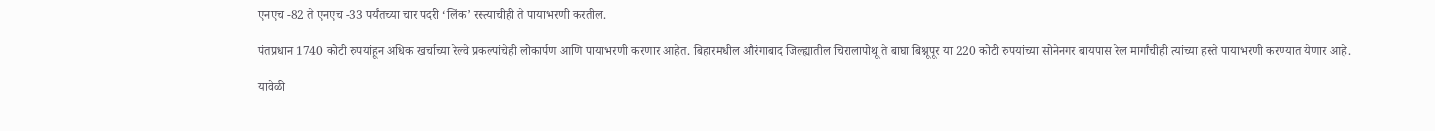एनएच -82 ते एनएच -33 पर्यंतच्या चार पदरी ‘लिंक’ रस्त्याचीही ते पायाभरणी करतील.

पंतप्रधान 1740 कोटी रुपयांहून अधिक खर्चाच्या रेल्वे प्रकल्पांचेही लोकार्पण आणि पायाभरणी करणार आहेत. बिहारमधील औरंगाबाद जिल्ह्यातील चिरालापोथू ते बाघा बिश्नूपूर या 220 कोटी रुपयांच्या सोनेनगर बायपास रेल मार्गांचीही त्यांच्या हस्ते पायाभरणी करण्यात येणार आहे.

यावेळी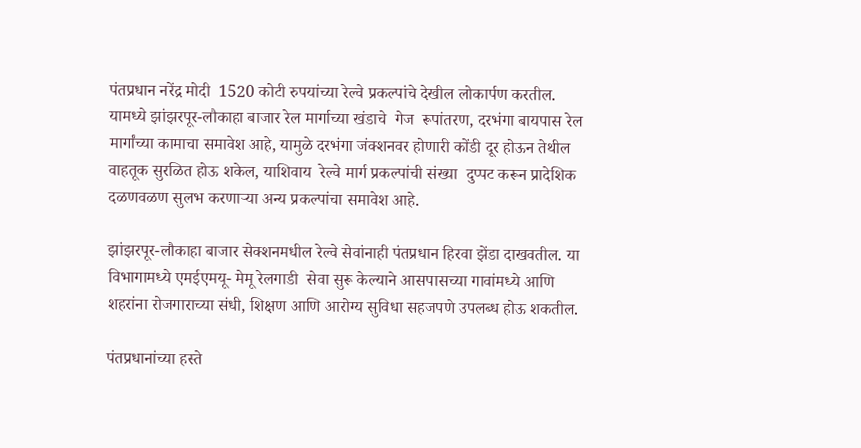पंतप्रधान नरेंद्र मोदी  1520 कोटी रुपयांच्या रेल्वे प्रकल्पांचे देखील लोकार्पण करतील. यामध्ये झांझरपूर-लौकाहा बाजार रेल मार्गाच्या खंडाचे  गेज  रूपांतरण, दरभंगा बायपास रेल मार्गांच्या कामाचा समावेश आहे, यामुळे दरभंगा जंक्शनवर होणारी कोंडी दूर होऊन तेथील वाहतूक सुरळित होऊ शकेल, याशिवाय  रेल्वे मार्ग प्रकल्पांची संख्या  दुप्पट करून प्रादेशिक दळणवळण सुलभ करणाऱ्या अन्य प्रकल्पांचा समावेश आहे.

झांझरपूर-लौकाहा बाजार सेक्शनमधील रेल्वे सेवांनाही पंतप्रधान हिरवा झेंडा दाखवतील. या विभागामध्ये एमईएमयू- मेमू रेलगाडी  सेवा सुरू केल्याने आसपासच्या गावांमध्ये आणि शहरांना रोजगाराच्या संधी, शिक्षण आणि आरोग्य सुविधा सहजपणे उपलब्ध होऊ शकतील.

पंतप्रधानांच्या हस्ते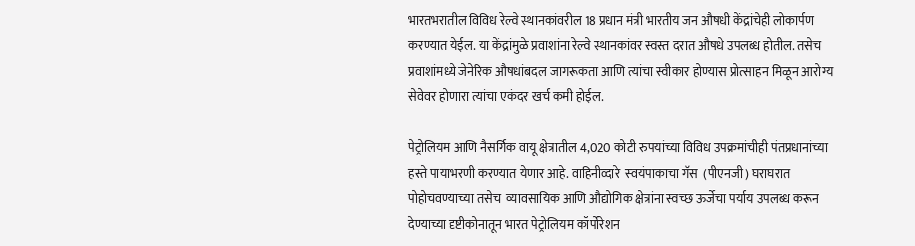भारतभरातील विविध रेल्वे स्थानकांवरील 18 प्रधान मंत्री भारतीय जन औषधी केंद्रांचेही लोकार्पण करण्यात येईल. या केंद्रांमुळे प्रवाशांना रेल्वे स्थानकांवर स्वस्त दरात औषधे उपलब्ध होतील. तसेच प्रवाशांमध्ये जेनेरिक औषधांबदल जागरूकता आणि त्यांचा स्वीकार होण्यास प्रोत्साहन मिळून आरोग्य सेवेवर होणारा त्यांचा एकंदर खर्च कमी होईल.

पेट्रोलियम आणि नैसर्गिक वायू क्षेत्रातील 4,020 कोटी रुपयांच्या विविध उपक्रमांचीही पंतप्रधानांच्या हस्ते पायाभरणी करण्यात येणार आहे. वाहिनीव्‍दारे  स्‍वयंपाकाचा गॅस  (पीएनजी) घराघरात पोहोचवण्याच्या तसेच  व्यावसायिक आणि औद्योगिक क्षेत्रांना स्वच्छ ऊर्जेचा पर्याय उपलब्ध करून देण्याच्या दृष्टीकोनातून भारत पेट्रोलियम कॉर्पोरेशन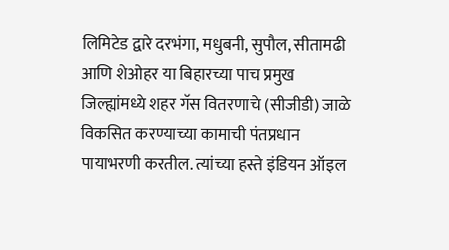लिमिटेड द्वारे दरभंगा, मधुबनी, सुपौल, सीतामढी आणि शेओहर या बिहारच्या पाच प्रमुख जिल्ह्यांमध्ये शहर गॅस वितरणाचे (सीजीडी) जाळे विकसित करण्याच्या कामाची पंतप्रधान पायाभरणी करतील. त्यांच्या हस्ते इंडियन ऑइल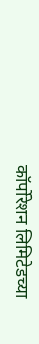कॉर्पोरेशन लिमिटेडच्या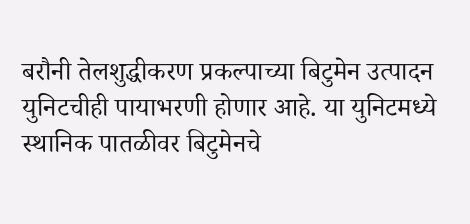बरौनी तेलशुद्धीकरण प्रकल्पाच्या बिटुमेन उत्पादन युनिटचीही पायाभरणी होणार आहे. या युनिटमध्ये स्थानिक पातळीवर बिटुमेनचे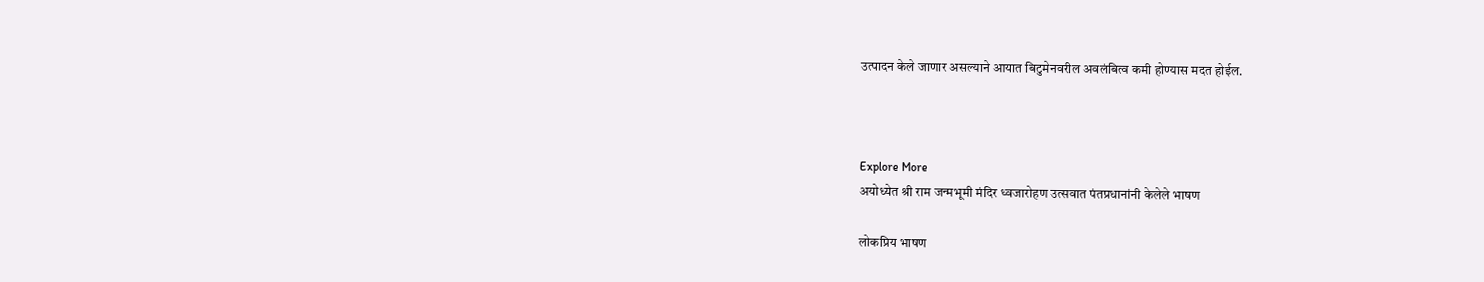उत्पादन केले जाणार असल्याने आयात बिटुमेनवरील अवलंबित्व कमी होण्यास मदत होईल.



Explore More
अयोध्येत श्री राम जन्मभूमी मंदिर ध्वजारोहण उत्सवात पंतप्रधानांनी केलेले भाषण

लोकप्रिय भाषण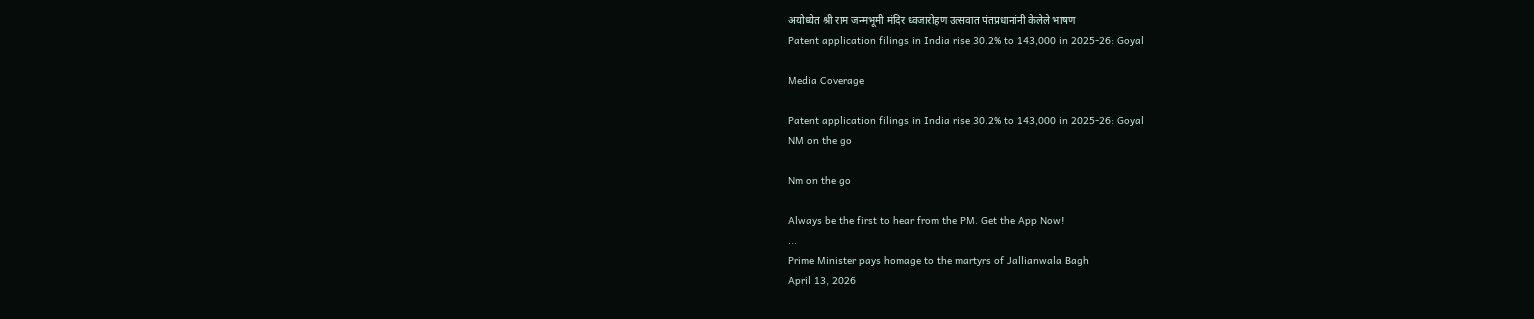अयोध्येत श्री राम जन्मभूमी मंदिर ध्वजारोहण उत्सवात पंतप्रधानांनी केलेले भाषण
Patent application filings in India rise 30.2% to 143,000 in 2025-26: Goyal

Media Coverage

Patent application filings in India rise 30.2% to 143,000 in 2025-26: Goyal
NM on the go

Nm on the go

Always be the first to hear from the PM. Get the App Now!
...
Prime Minister pays homage to the martyrs of Jallianwala Bagh
April 13, 2026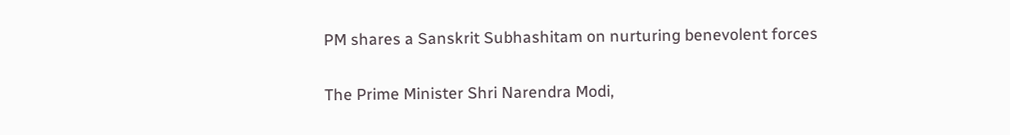PM shares a Sanskrit Subhashitam on nurturing benevolent forces

The Prime Minister Shri Narendra Modi,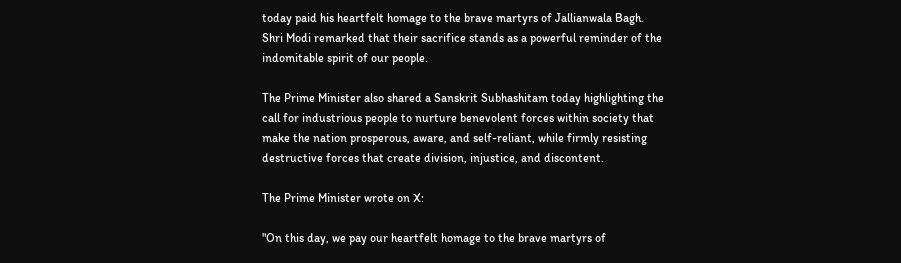today paid his heartfelt homage to the brave martyrs of Jallianwala Bagh. Shri Modi remarked that their sacrifice stands as a powerful reminder of the indomitable spirit of our people.

The Prime Minister also shared a Sanskrit Subhashitam today highlighting the call for industrious people to nurture benevolent forces within society that make the nation prosperous, aware, and self-reliant, while firmly resisting destructive forces that create division, injustice, and discontent.

The Prime Minister wrote on X:

"On this day, we pay our heartfelt homage to the brave martyrs of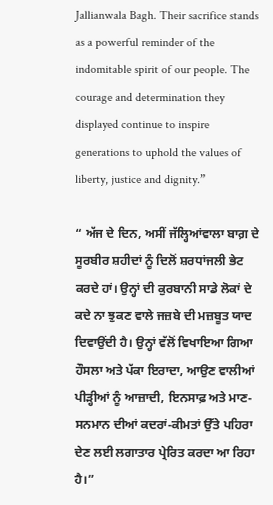Jallianwala Bagh. Their sacrifice stands as a powerful reminder of the indomitable spirit of our people. The courage and determination they displayed continue to inspire generations to uphold the values of liberty, justice and dignity.”

“ ਅੱਜ ਦੇ ਦਿਨ, ਅਸੀਂ ਜੱਲ੍ਹਿਆਂਵਾਲਾ ਬਾਗ਼ ਦੇ ਸੂਰਬੀਰ ਸ਼ਹੀਦਾਂ ਨੂੰ ਦਿਲੋਂ ਸ਼ਰਧਾਂਜਲੀ ਭੇਟ ਕਰਦੇ ਹਾਂ। ਉਨ੍ਹਾਂ ਦੀ ਕੁਰਬਾਨੀ ਸਾਡੇ ਲੋਕਾਂ ਦੇ ਕਦੇ ਨਾ ਝੁਕਣ ਵਾਲੇ ਜਜ਼ਬੇ ਦੀ ਮਜ਼ਬੂਤ ਯਾਦ ਦਿਵਾਉਂਦੀ ਹੈ। ਉਨ੍ਹਾਂ ਵੱਲੋਂ ਵਿਖਾਇਆ ਗਿਆ ਹੌਸਲਾ ਅਤੇ ਪੱਕਾ ਇਰਾਦਾ, ਆਉਣ ਵਾਲੀਆਂ ਪੀੜ੍ਹੀਆਂ ਨੂੰ ਆਜ਼ਾਦੀ, ਇਨਸਾਫ਼ ਅਤੇ ਮਾਣ-ਸਨਮਾਨ ਦੀਆਂ ਕਦਰਾਂ-ਕੀਮਤਾਂ ਉੱਤੇ ਪਹਿਰਾ ਦੇਣ ਲਈ ਲਗਾਤਾਰ ਪ੍ਰੇਰਿਤ ਕਰਦਾ ਆ ਰਿਹਾ ਹੈ।”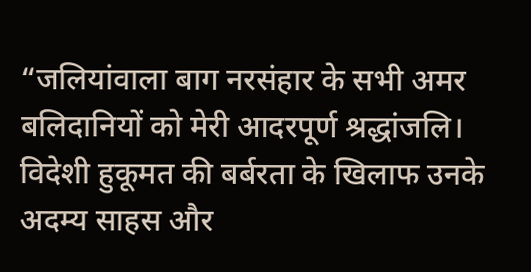“जलियांवाला बाग नरसंहार के सभी अमर बलिदानियों को मेरी आदरपूर्ण श्रद्धांजलि। विदेशी हुकूमत की बर्बरता के खिलाफ उनके अदम्य साहस और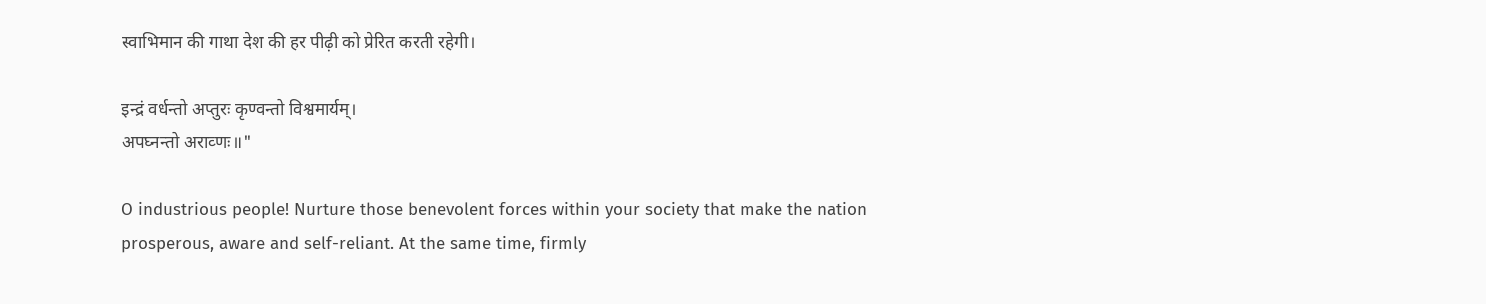स्वाभिमान की गाथा देश की हर पीढ़ी को प्रेरित करती रहेगी।

इन्द्रं वर्धन्तो अप्तुरः कृण्वन्तो विश्वमार्यम्।
अपघ्नन्तो अराव्णः॥"

O industrious people! Nurture those benevolent forces within your society that make the nation prosperous, aware and self-reliant. At the same time, firmly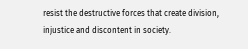resist the destructive forces that create division, injustice and discontent in society.